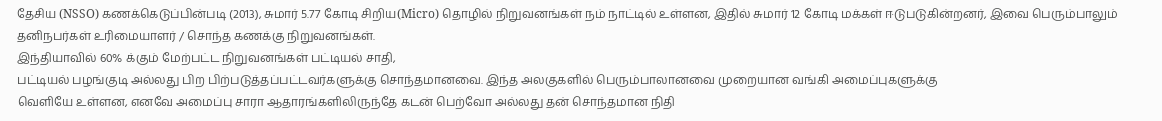தேசிய (NSSO) கணக்கெடுப்பின்படி (2013), சுமார் 5.77 கோடி சிறிய(Micro) தொழில் நிறுவனங்கள் நம் நாட்டில் உள்ளன, இதில் சுமார் 12 கோடி மக்கள் ஈடுபடுகின்றனர், இவை பெரும்பாலும் தனிநபர்கள் உரிமையாளர் / சொந்த கணக்கு நிறுவனங்கள்.
இந்தியாவில் 60% க்கும் மேற்பட்ட நிறுவனங்கள் பட்டியல் சாதி,
பட்டியல் பழங்குடி அல்லது பிற பிற்படுத்தப்பட்டவர்களுக்கு சொந்தமானவை. இந்த அலகுகளில் பெரும்பாலானவை முறையான வங்கி அமைப்புகளுக்கு
வெளியே உள்ளன, எனவே அமைப்பு சாரா ஆதாரங்களிலிருந்தே கடன் பெற்வோ அல்லது தன் சொந்தமான நிதி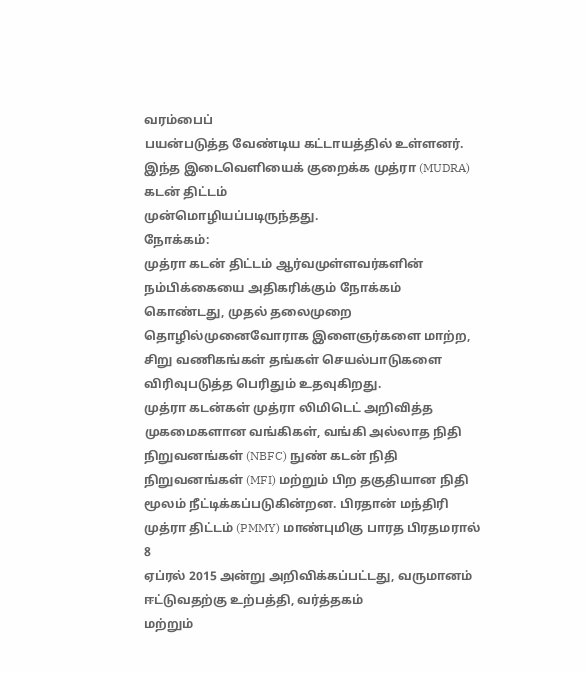வரம்பைப்
பயன்படுத்த வேண்டிய கட்டாயத்தில் உள்ளனர். இந்த இடைவெளியைக் குறைக்க முத்ரா (MUDRA) கடன் திட்டம்
முன்மொழியப்படிருந்தது.
நோக்கம்:
முத்ரா கடன் திட்டம் ஆர்வமுள்ளவர்களின்
நம்பிக்கையை அதிகரிக்கும் நோக்கம் கொண்டது, முதல் தலைமுறை தொழில்முனைவோராக இளைஞர்களை மாற்ற, சிறு வணிகங்கள் தங்கள் செயல்பாடுகளை விரிவுபடுத்த பெரிதும் உதவுகிறது.
முத்ரா கடன்கள் முத்ரா லிமிடெட் அறிவித்த முகமைகளான வங்கிகள், வங்கி அல்லாத நிதி நிறுவனங்கள் (NBFC) நுண் கடன் நிதி நிறுவனங்கள் (MFI) மற்றும் பிற தகுதியான நிதி மூலம் நீட்டிக்கப்படுகின்றன. பிரதான் மந்திரி முத்ரா திட்டம் (PMMY) மாண்புமிகு பாரத பிரதமரால் 8
ஏப்ரல் 2015 அன்று அறிவிக்கப்பட்டது, வருமானம்
ஈட்டுவதற்கு உற்பத்தி, வர்த்தகம்
மற்றும்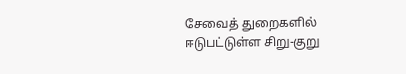சேவைத் துறைகளில் ஈடுபட்டுள்ள சிறு-குறு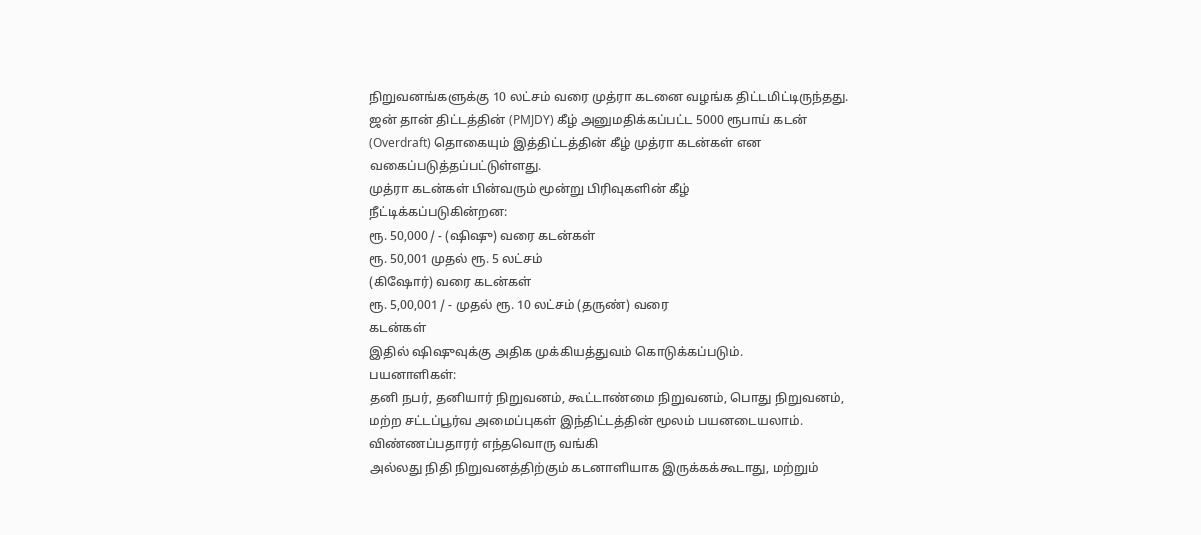நிறுவனங்களுக்கு 10 லட்சம் வரை முத்ரா கடனை வழங்க திட்டமிட்டிருந்தது.
ஜன் தான் திட்டத்தின் (PMJDY) கீழ் அனுமதிக்கப்பட்ட 5000 ரூபாய் கடன்
(Overdraft) தொகையும் இத்திட்டத்தின் கீழ் முத்ரா கடன்கள் என
வகைப்படுத்தப்பட்டுள்ளது.
முத்ரா கடன்கள் பின்வரும் மூன்று பிரிவுகளின் கீழ்
நீட்டிக்கப்படுகின்றன:
ரூ. 50,000 / - (ஷிஷு) வரை கடன்கள்
ரூ. 50,001 முதல் ரூ. 5 லட்சம்
(கிஷோர்) வரை கடன்கள்
ரூ. 5,00,001 / - முதல் ரூ. 10 லட்சம் (தருண்) வரை
கடன்கள்
இதில் ஷிஷுவுக்கு அதிக முக்கியத்துவம் கொடுக்கப்படும்.
பயனாளிகள்:
தனி நபர், தனியார் நிறுவனம், கூட்டாண்மை நிறுவனம், பொது நிறுவனம்,
மற்ற சட்டப்பூர்வ அமைப்புகள் இந்திட்டத்தின் மூலம் பயனடையலாம்.
விண்ணப்பதாரர் எந்தவொரு வங்கி
அல்லது நிதி நிறுவனத்திற்கும் கடனாளியாக இருக்கக்கூடாது, மற்றும்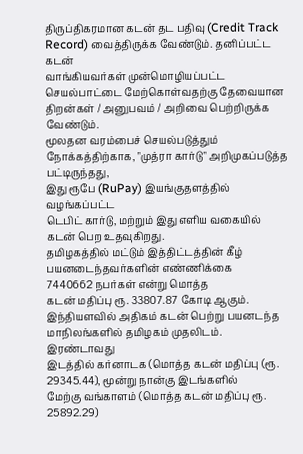திருப்திகரமான கடன் தட பதிவு (Credit Track Record) வைத்திருக்க வேண்டும். தனிப்பட்ட கடன்
வாங்கியவர்கள் முன்மொழியப்பட்ட செயல்பாட்டை மேற்கொள்வதற்கு தேவையான
திறன்கள் / அனுபவம் / அறிவை பெற்றிருக்க வேண்டும்.
மூலதன வரம்பைச் செயல்படுத்தும்
நோக்கத்திற்காக, "முத்ரா கார்டு" அறிமுகப்படுத்த பட்டிருந்தது,
இது ரூபே (RuPay) இயங்குதளத்தில் வழங்கப்பட்ட
டெபிட் கார்டு, மற்றும் இது எளிய வகையில்
கடன் பெற உதவுகிறது.
தமிழகத்தில் மட்டும் இத்திட்டத்தின் கீழ் பயனடைந்தவர்களின் எண்ணிக்கை
7440662 நபர்கள் என்று மொத்த
கடன் மதிப்பு ரூ. 33807.87 கோடி ஆகும்.
இந்தியளவில் அதிகம் கடன் பெற்று பயனடந்த மாநிலங்களில் தமிழகம் முதலிடம். இரண்டாவது
இடத்தில் கர்னாடக (மொத்த கடன் மதிப்பு (ரூ.
29345.44), மூன்று நான்கு இடங்களில்
மேற்கு வங்காளம் (மொத்த கடன் மதிப்பு ரூ. 25892.29)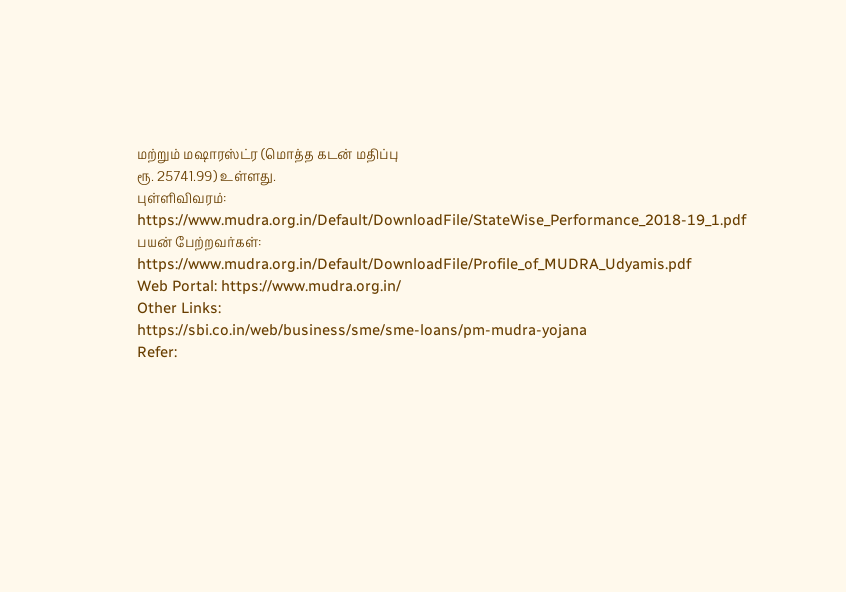மற்றும் மஷாரஸ்ட்ர (மொத்த கடன் மதிப்பு
ரூ. 25741.99) உள்ளது.
புள்ளிவிவரம்: https://www.mudra.org.in/Default/DownloadFile/StateWise_Performance_2018-19_1.pdf
பயன் பேற்றவர்கள்:
https://www.mudra.org.in/Default/DownloadFile/Profile_of_MUDRA_Udyamis.pdf
Web Portal: https://www.mudra.org.in/
Other Links:
https://sbi.co.in/web/business/sme/sme-loans/pm-mudra-yojana
Refer: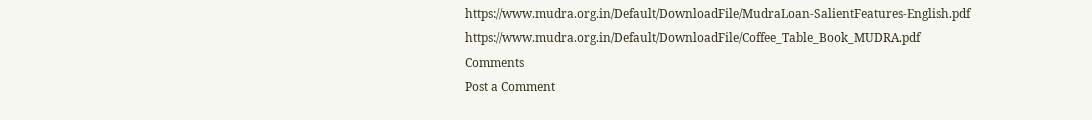https://www.mudra.org.in/Default/DownloadFile/MudraLoan-SalientFeatures-English.pdf
https://www.mudra.org.in/Default/DownloadFile/Coffee_Table_Book_MUDRA.pdf
Comments
Post a Comment